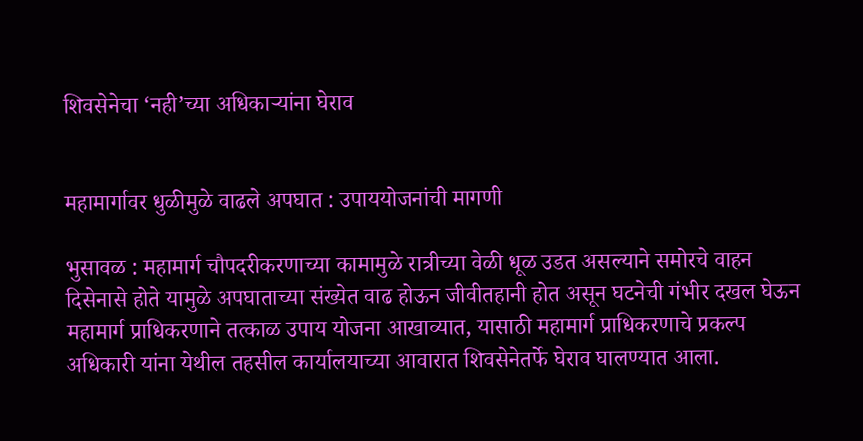शिवसेनेचा ‘नही’च्या अधिकार्‍यांना घेराव


महामार्गावर धुळीमुळे वाढले अपघात : उपाययोजनांची मागणी

भुसावळ : महामार्ग चौपदरीकरणाच्या कामामुळे रात्रीच्या वेळी धूळ उडत असल्याने समोरचे वाहन दिसेनासे होते यामुळे अपघाताच्या संख्येत वाढ होऊन जीवीतहानी होत असून घटनेची गंभीर दखल घेऊन महामार्ग प्राधिकरणाने तत्काळ उपाय योजना आखाव्यात, यासाठी महामार्ग प्राधिकरणाचे प्रकल्प अधिकारी यांना येथील तहसील कार्यालयाच्या आवारात शिवसेनेतर्फे घेराव घालण्यात आला.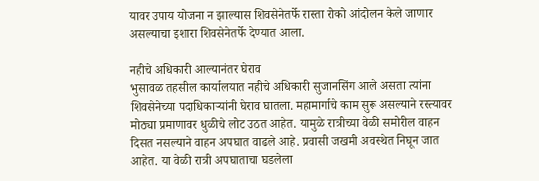यावर उपाय योजना न झाल्यास शिवसेनेतर्फे रास्ता रोको आंदोलन केले जाणार असल्याचा इशारा शिवसेनेतर्फे देण्यात आला.

नहीचे अधिकारी आल्यानंतर घेराव
भुसावळ तहसील कार्यालयात नहीचे अधिकारी सुजानसिंग आले असता त्यांना शिवसेनेच्या पदाधिकार्‍यांनी घेराव घातला. महामार्गाचे काम सुरू असल्याने रस्त्यावर मोठ्या प्रमाणावर धुळीचे लोट उठत आहेत. यामुळे रात्रीच्या वेळी समोरील वाहन दिसत नसल्याने वाहन अपघात वाढले आहे. प्रवासी जखमी अवस्थेत निघून जात आहेत. या वेळी रात्री अपघाताचा घडलेला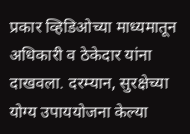प्रकार व्हिडिओच्या माध्यमातून अधिकारी व ठेकेदार यांना दाखवला. दरम्यान, सुरक्षेच्या योग्य उपाययोजना केल्या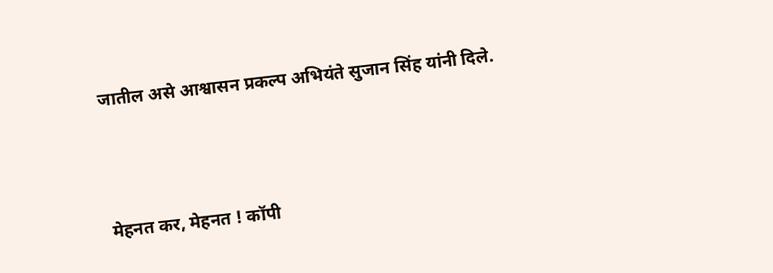जातील असे आश्वासन प्रकल्प अभियंते सुजान सिंह यांनी दिले.




मेहनत कर, मेहनत ! कॉपी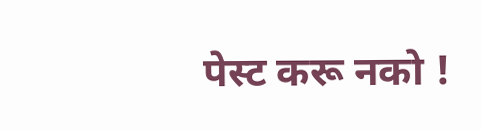पेस्ट करू नको !